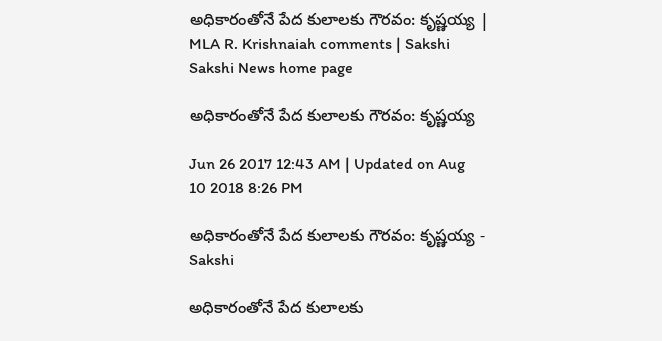అధికారంతోనే పేద కులాలకు గౌరవం: కృష్ణయ్య | MLA R. Krishnaiah comments | Sakshi
Sakshi News home page

అధికారంతోనే పేద కులాలకు గౌరవం: కృష్ణయ్య

Jun 26 2017 12:43 AM | Updated on Aug 10 2018 8:26 PM

అధికారంతోనే పేద కులాలకు గౌరవం: కృష్ణయ్య - Sakshi

అధికారంతోనే పేద కులాలకు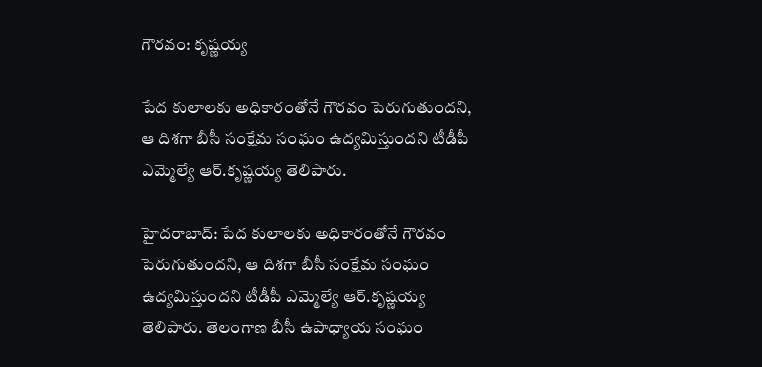గౌరవం: కృష్ణయ్య

పేద కులాలకు అధికారంతోనే గౌరవం పెరుగుతుందని, ఆ దిశగా బీసీ సంక్షేమ సంఘం ఉద్యమిస్తుందని టీడీపీ ఎమ్మెల్యే ఆర్‌.కృష్ణయ్య తెలిపారు.

హైదరాబాద్‌: పేద కులాలకు అధికారంతోనే గౌరవం పెరుగుతుందని, ఆ దిశగా బీసీ సంక్షేమ సంఘం ఉద్యమిస్తుందని టీడీపీ ఎమ్మెల్యే ఆర్‌.కృష్ణయ్య తెలిపారు. తెలంగాణ బీసీ ఉపాధ్యాయ సంఘం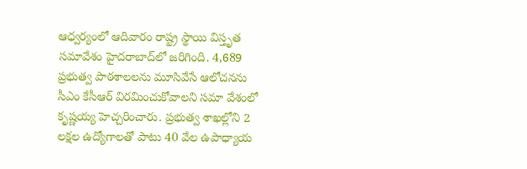ఆధ్వర్యంలో ఆదివారం రాష్ట్ర స్థాయి విస్తృత సమావేశం హైదరాబాద్‌లో జరిగింది. 4,689 ప్రభుత్వ పాఠశాలలను మూసివేసే ఆలోచనను సీఎం కేసీఆర్‌ విరమించుకోవాలని సమా వేశంలో కృష్ణయ్య హెచ్చరించారు. ప్రభుత్వ శాఖల్లోని 2 లక్షల ఉద్యోగాలతో పాటు 40 వేల ఉపాధ్యాయ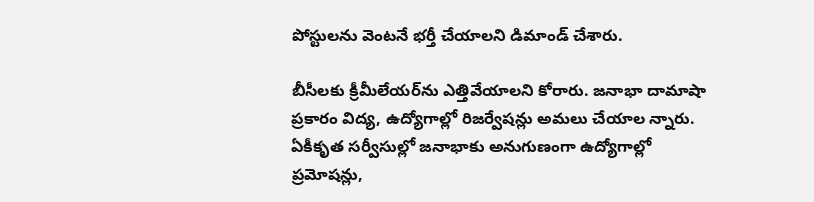పోస్టులను వెంటనే భర్తీ చేయాలని డిమాండ్‌ చేశారు.

బీసీలకు క్రీమీలేయర్‌ను ఎత్తివేయాలని కోరారు. జనాభా దామాషా ప్రకారం విద్య, ఉద్యోగాల్లో రిజర్వేషన్లు అమలు చేయాల న్నారు. ఏకీకృత సర్వీసుల్లో జనాభాకు అనుగుణంగా ఉద్యోగాల్లో ప్రమోషన్లు,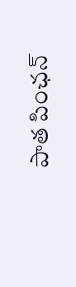పాత పింఛన్‌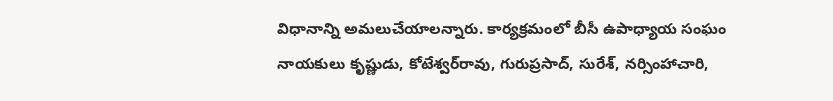విధానాన్ని అమలుచేయాలన్నారు. కార్యక్రమంలో బీసీ ఉపాధ్యాయ సంఘం నాయకులు కృష్ణుడు, కోటేశ్వర్‌రావు, గురుప్రసాద్, సురేశ్, నర్సింహాచారి,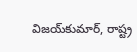విజయ్‌కుమార్, రాష్ట్ర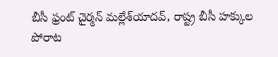బీసీ ఫ్రంట్‌ చైర్మన్‌ మల్లేశ్‌యాదవ్, రాష్ట్ర బీసీ హక్కుల పోరాట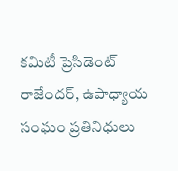కమిటీ ప్రెసిడెంట్‌ రాజేందర్, ఉపాధ్యాయ సంఘం ప్రతినిధులు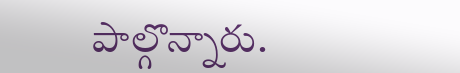పాల్గొన్నారు.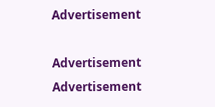Advertisement

Advertisement
Advertisement